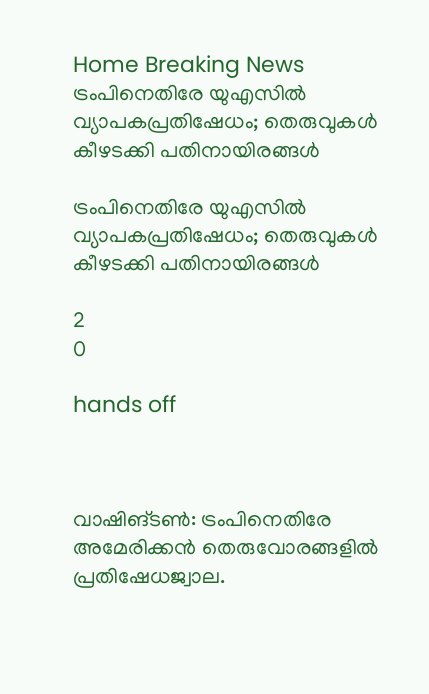Home Breaking News ട്രംപിനെതിരേ യുഎസില്‍ വ്യാപകപ്രതിഷേധം; തെരുവുകള്‍ കീഴടക്കി പതിനായിരങ്ങള്‍

ട്രംപിനെതിരേ യുഎസില്‍ വ്യാപകപ്രതിഷേധം; തെരുവുകള്‍ കീഴടക്കി പതിനായിരങ്ങള്‍

2
0

hands off



വാഷിങ്ടണ്‍: ട്രംപിനെതിരേ അമേരിക്കന്‍ തെരുവോരങ്ങളില്‍ പ്രതിഷേധജ്വാല.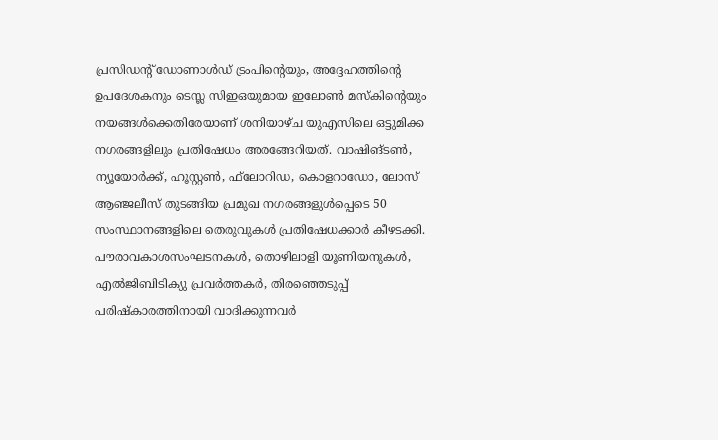പ്രസിഡന്റ് ഡോണാള്‍ഡ് ട്രംപിന്റെയും, അദ്ദേഹത്തിന്റെ ഉപദേശകനും ടെസ്ല സിഇഒയുമായ ഇലോണ്‍ മസ്‌കിന്റെയും നയങ്ങള്‍ക്കെതിരേയാണ് ശനിയാഴ്ച യുഎസിലെ ഒട്ടുമിക്ക നഗരങ്ങളിലും പ്രതിഷേധം അരങ്ങേറിയത്. വാഷിങ്ടണ്‍, ന്യൂയോര്‍ക്ക്, ഹൂസ്റ്റണ്‍, ഫ്‌ലോറിഡ, കൊളറാഡോ, ലോസ് ആഞ്ജലീസ് തുടങ്ങിയ പ്രമുഖ നഗരങ്ങളുള്‍പ്പെടെ 50 സംസ്ഥാനങ്ങളിലെ തെരുവുകള്‍ പ്രതിഷേധക്കാര്‍ കീഴടക്കി.
പൗരാവകാശസംഘടനകള്‍, തൊഴിലാളി യൂണിയനുകള്‍, എല്‍ജിബിടിക്യു പ്രവര്‍ത്തകര്‍, തിരഞ്ഞെടുപ്പ് പരിഷ്‌കാരത്തിനായി വാദിക്കുന്നവര്‍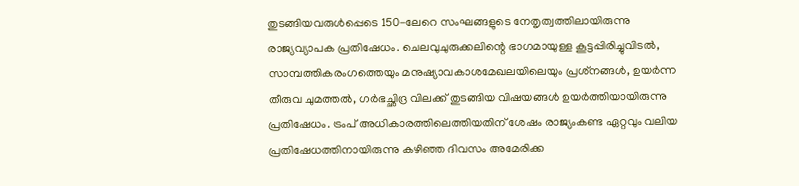തുടങ്ങിയവരുള്‍പ്പെടെ 150-ലേറെ സംഘങ്ങളുടെ നേതൃത്വത്തിലായിരുന്നു രാജ്യവ്യാപക പ്രതിഷേധം. ചെലവുചുരുക്കലിന്റെ ഭാഗമായുള്ള കൂട്ടപ്പിരിച്ചുവിടല്‍, സാമ്പത്തികരംഗത്തെയും മനുഷ്യാവകാശമേഖലയിലെയും പ്രശ്‌നങ്ങള്‍, ഉയര്‍ന്ന തീരുവ ചുമത്തല്‍, ഗര്‍ഭച്ഛിദ്ര വിലക്ക് തുടങ്ങിയ വിഷയങ്ങള്‍ ഉയര്‍ത്തിയായിരുന്നു പ്രതിഷേധം. ട്രംപ് അധികാരത്തിലെത്തിയതിന് ശേഷം രാജ്യംകണ്ട ഏറ്റവും വലിയ പ്രതിഷേധത്തിനായിരുന്നു കഴിഞ്ഞ ദിവസം അമേരിക്ക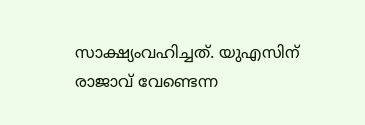സാക്ഷ്യംവഹിച്ചത്. യുഎസിന് രാജാവ് വേണ്ടെന്ന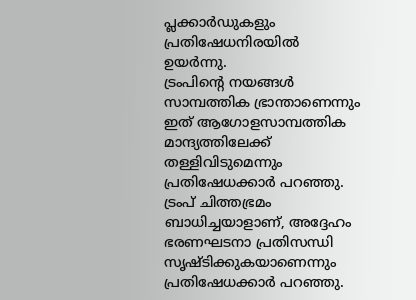പ്ലക്കാര്‍ഡുകളും പ്രതിഷേധനിരയില്‍ ഉയര്‍ന്നു.
ട്രംപിന്റെ നയങ്ങള്‍ സാമ്പത്തിക ഭ്രാന്താണെന്നും ഇത് ആഗോളസാമ്പത്തിക മാന്ദ്യത്തിലേക്ക് തള്ളിവിടുമെന്നും പ്രതിഷേധക്കാര്‍ പറഞ്ഞു. ട്രംപ് ചിത്തഭ്രമം ബാധിച്ചയാളാണ്, അദ്ദേഹം ഭരണഘടനാ പ്രതിസന്ധി സൃഷ്ടിക്കുകയാണെന്നും പ്രതിഷേധക്കാര്‍ പറഞ്ഞു.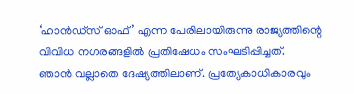‘ഹാന്‍ഡ്‌സ് ഓഫ്’ എന്ന പേരിലായിരുന്നു രാജ്യത്തിന്റെ വിവിധ നഗരങ്ങളില്‍ പ്രതിഷേധം സംഘടിപ്പിച്ചത്.
ഞാന്‍ വല്ലാതെ ദേഷ്യത്തിലാണ്. പ്രത്യേകാധികാരവും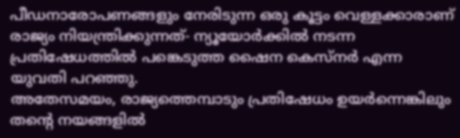പീഡനാരോപണങ്ങളും നേരിടുന്ന ഒരു കൂട്ടം വെള്ളക്കാരാണ് രാജ്യം നിയന്ത്രിക്കുന്നത്- ന്യൂയോര്‍ക്കില്‍ നടന്ന പ്രതിഷേധത്തില്‍ പങ്കെടുത്ത ഷൈന കെസ്‌നര്‍ എന്ന യുവതി പറഞ്ഞു.
അതേസമയം, രാജ്യത്തെമ്പാടും പ്രതിഷേധം ഉയര്‍ന്നെങ്കിലും തന്റെ നയങ്ങളില്‍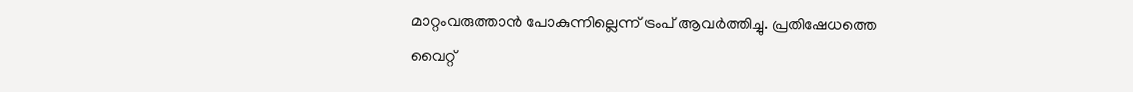മാറ്റംവരുത്താന്‍ പോകുന്നില്ലെന്ന് ട്രംപ് ആവര്‍ത്തിച്ചു. പ്രതിഷേധത്തെ വൈറ്റ്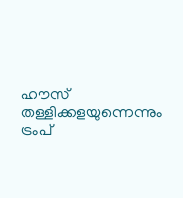ഹൗസ് തള്ളിക്കളയുന്നെന്നും ട്രംപ്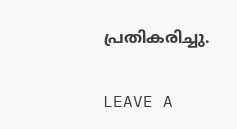പ്രതികരിച്ചു.

LEAVE A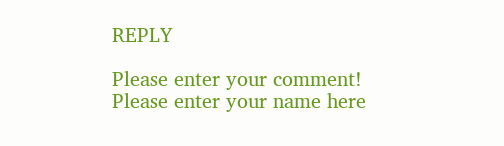REPLY

Please enter your comment!
Please enter your name here